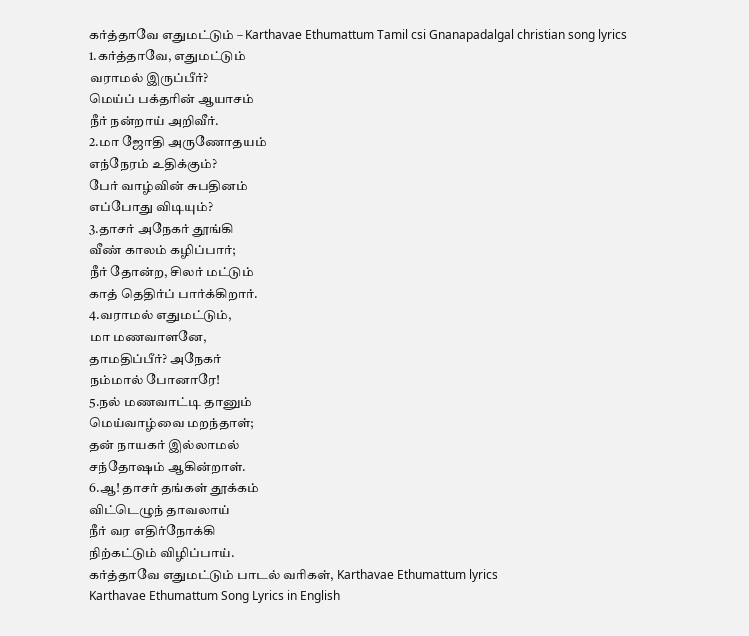கர்த்தாவே எதுமட்டும் – Karthavae Ethumattum Tamil csi Gnanapadalgal christian song lyrics
1.கர்த்தாவே, எதுமட்டும்
வராமல் இருப்பீர்?
மெய்ப் பக்தரின் ஆயாசம்
நீர் நன்றாய் அறிவீர்.
2.மா ஜோதி அருணோதயம்
எந்நேரம் உதிக்கும்?
பேர் வாழ்வின் சுபதினம்
எப்போது விடியும்?
3.தாசர் அநேகர் தூங்கி
வீண் காலம் கழிப்பார்;
நீர் தோன்ற, சிலர் மட்டும்
காத் தெதிர்ப் பார்க்கிறார்.
4.வராமல் எதுமட்டும்,
மா மணவாளனே,
தாமதிப்பீர்? அநேகர்
நம்மால் போனாரே!
5.நல் மணவாட்டி தானும்
மெய்வாழ்வை மறந்தாள்;
தன் நாயகர் இல்லாமல்
சந்தோஷம் ஆகின்றாள்.
6.ஆ! தாசர் தங்கள் தூக்கம்
விட்டெழுந் தாவலாய்
நீர் வர எதிர்நோக்கி
நிற்கட்டும் விழிப்பாய்.
கர்த்தாவே எதுமட்டும் பாடல் வரிகள், Karthavae Ethumattum lyrics
Karthavae Ethumattum Song Lyrics in English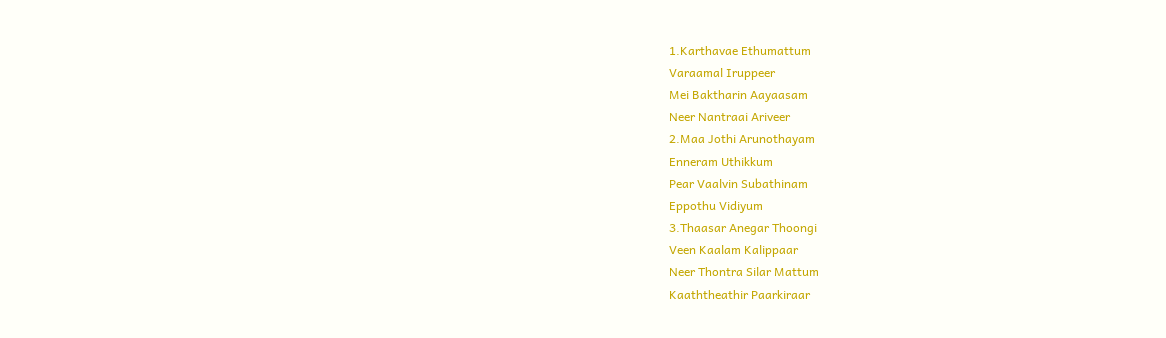1.Karthavae Ethumattum
Varaamal Iruppeer
Mei Baktharin Aayaasam
Neer Nantraai Ariveer
2.Maa Jothi Arunothayam
Enneram Uthikkum
Pear Vaalvin Subathinam
Eppothu Vidiyum
3.Thaasar Anegar Thoongi
Veen Kaalam Kalippaar
Neer Thontra Silar Mattum
Kaaththeathir Paarkiraar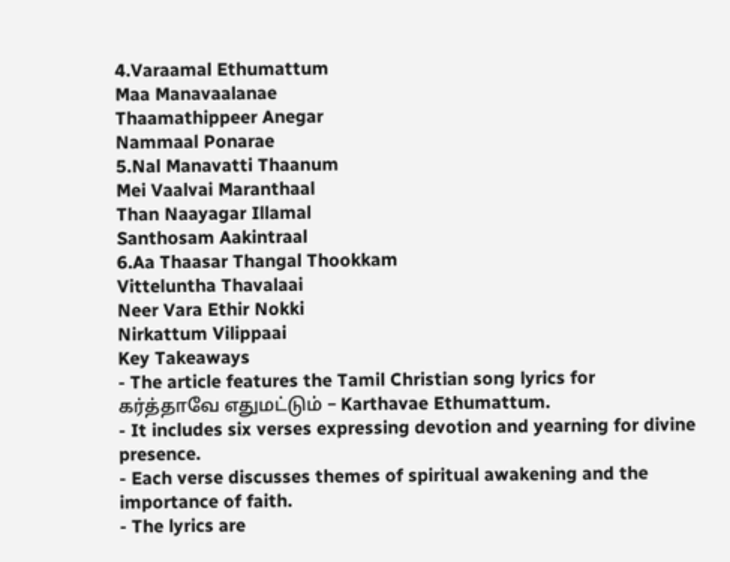4.Varaamal Ethumattum
Maa Manavaalanae
Thaamathippeer Anegar
Nammaal Ponarae
5.Nal Manavatti Thaanum
Mei Vaalvai Maranthaal
Than Naayagar Illamal
Santhosam Aakintraal
6.Aa Thaasar Thangal Thookkam
Vitteluntha Thavalaai
Neer Vara Ethir Nokki
Nirkattum Vilippaai
Key Takeaways
- The article features the Tamil Christian song lyrics for கர்த்தாவே எதுமட்டும் – Karthavae Ethumattum.
- It includes six verses expressing devotion and yearning for divine presence.
- Each verse discusses themes of spiritual awakening and the importance of faith.
- The lyrics are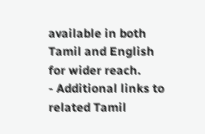available in both Tamil and English for wider reach.
- Additional links to related Tamil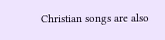Christian songs are also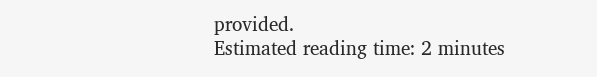provided.
Estimated reading time: 2 minutes